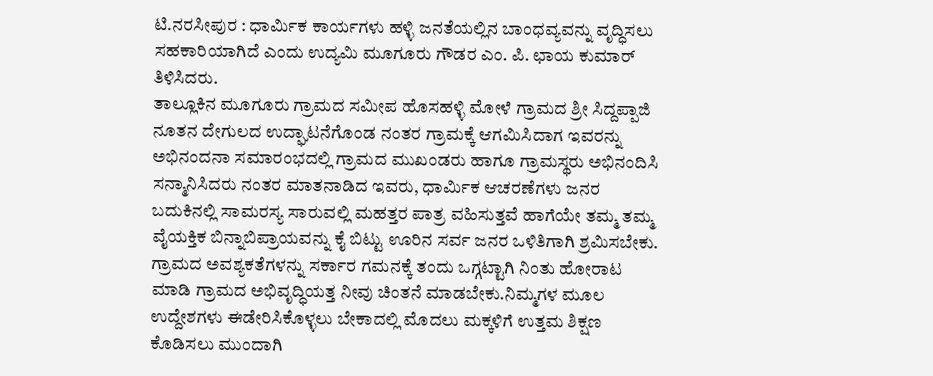ಟಿ.ನರಸೀಪುರ : ಧಾರ್ಮಿಕ ಕಾರ್ಯಗಳು ಹಳ್ಳಿ ಜನತೆಯಲ್ಲಿನ ಬಾಂಧವ್ಯವನ್ನು ವೃದ್ಧಿಸಲು ಸಹಕಾರಿಯಾಗಿದೆ ಎಂದು ಉದ್ಯಮಿ ಮೂಗೂರು ಗೌಡರ ಎಂ. ಪಿ. ಛಾಯ ಕುಮಾರ್ ತಿಳಿಸಿದರು.
ತಾಲ್ಲೂಕಿನ ಮೂಗೂರು ಗ್ರಾಮದ ಸಮೀಪ ಹೊಸಹಳ್ಳಿ ಮೋಳೆ ಗ್ರಾಮದ ಶ್ರೀ ಸಿದ್ದಪ್ಪಾಜಿ ನೂತನ ದೇಗುಲದ ಉದ್ಘಾಟನೆಗೊಂಡ ನಂತರ ಗ್ರಾಮಕ್ಕೆ ಆಗಮಿಸಿದಾಗ ಇವರನ್ನು ಅಭಿನಂದನಾ ಸಮಾರಂಭದಲ್ಲಿ ಗ್ರಾಮದ ಮುಖಂಡರು ಹಾಗೂ ಗ್ರಾಮಸ್ಥರು ಅಭಿನಂದಿಸಿ ಸನ್ಮಾನಿಸಿದರು ನಂತರ ಮಾತನಾಡಿದ ಇವರು, ಧಾರ್ಮಿಕ ಆಚರಣೆಗಳು ಜನರ ಬದುಕಿನಲ್ಲಿ ಸಾಮರಸ್ಯ ಸಾರುವಲ್ಲಿ ಮಹತ್ತರ ಪಾತ್ರ ವಹಿಸುತ್ತವೆ ಹಾಗೆಯೇ ತಮ್ಮ ತಮ್ಮ ವೈಯಕ್ತಿಕ ಬಿನ್ನಾಬಿಪ್ರಾಯವನ್ನು ಕೈ ಬಿಟ್ಟು ಊರಿನ ಸರ್ವ ಜನರ ಒಳಿತಿಗಾಗಿ ಶ್ರಮಿಸಬೇಕು. ಗ್ರಾಮದ ಅವಶ್ಯಕತೆಗಳನ್ನು ಸರ್ಕಾರ ಗಮನಕ್ಕೆ ತಂದು ಒಗ್ಗಟ್ಟಾಗಿ ನಿಂತು ಹೋರಾಟ ಮಾಡಿ ಗ್ರಾಮದ ಅಭಿವೃದ್ಧಿಯತ್ತ ನೀವು ಚಿಂತನೆ ಮಾಡಬೇಕು.ನಿಮ್ಮಗಳ ಮೂಲ ಉದ್ದೇಶಗಳು ಈಡೇರಿಸಿಕೊಳ್ಳಲು ಬೇಕಾದಲ್ಲಿ ಮೊದಲು ಮಕ್ಕಳಿಗೆ ಉತ್ತಮ ಶಿಕ್ಷಣ ಕೊಡಿಸಲು ಮುಂದಾಗಿ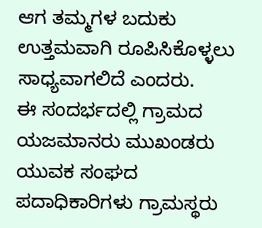ಆಗ ತಮ್ಮಗಳ ಬದುಕು ಉತ್ತಮವಾಗಿ ರೂಪಿಸಿಕೊಳ್ಳಲು ಸಾಧ್ಯವಾಗಲಿದೆ ಎಂದರು.
ಈ ಸಂದರ್ಭದಲ್ಲಿ ಗ್ರಾಮದ ಯಜಮಾನರು ಮುಖಂಡರು ಯುವಕ ಸಂಘದ ಪದಾಧಿಕಾರಿಗಳು ಗ್ರಾಮಸ್ಥರು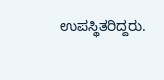ಉಪಸ್ಥಿತರಿದ್ದರು.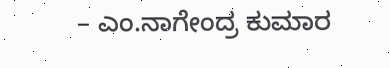– ಎಂ.ನಾಗೇಂದ್ರ ಕುಮಾರ